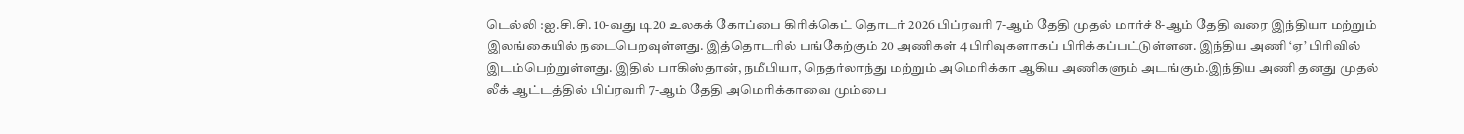டெல்லி :ஐ.சி.சி. 10-வது டி20 உலகக் கோப்பை கிரிக்கெட் தொடர் 2026 பிப்ரவரி 7-ஆம் தேதி முதல் மார்ச் 8-ஆம் தேதி வரை இந்தியா மற்றும் இலங்கையில் நடைபெறவுள்ளது. இத்தொடரில் பங்கேற்கும் 20 அணிகள் 4 பிரிவுகளாகப் பிரிக்கப்பட்டுள்ளன. இந்திய அணி ‘ஏ’ பிரிவில் இடம்பெற்றுள்ளது. இதில் பாகிஸ்தான், நமீபியா, நெதர்லாந்து மற்றும் அமெரிக்கா ஆகிய அணிகளும் அடங்கும்.இந்திய அணி தனது முதல் லீக் ஆட்டத்தில் பிப்ரவரி 7-ஆம் தேதி அமெரிக்காவை மும்பை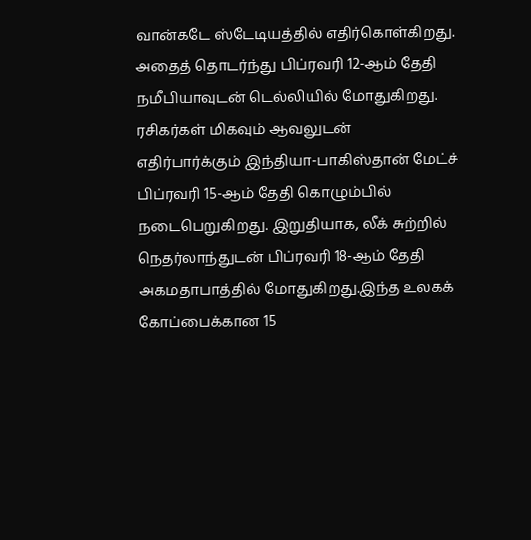வான்கடே ஸ்டேடியத்தில் எதிர்கொள்கிறது.
அதைத் தொடர்ந்து பிப்ரவரி 12-ஆம் தேதி நமீபியாவுடன் டெல்லியில் மோதுகிறது. ரசிகர்கள் மிகவும் ஆவலுடன் எதிர்பார்க்கும் இந்தியா-பாகிஸ்தான் மேட்ச் பிப்ரவரி 15-ஆம் தேதி கொழும்பில் நடைபெறுகிறது. இறுதியாக, லீக் சுற்றில் நெதர்லாந்துடன் பிப்ரவரி 18-ஆம் தேதி அகமதாபாத்தில் மோதுகிறது.இந்த உலகக் கோப்பைக்கான 15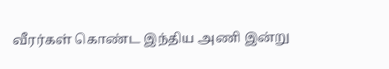வீரர்கள் கொண்ட இந்திய அணி இன்று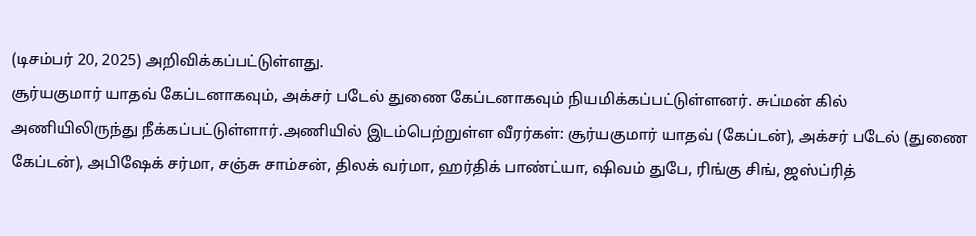(டிசம்பர் 20, 2025) அறிவிக்கப்பட்டுள்ளது.
சூர்யகுமார் யாதவ் கேப்டனாகவும், அக்சர் படேல் துணை கேப்டனாகவும் நியமிக்கப்பட்டுள்ளனர். சுப்மன் கில் அணியிலிருந்து நீக்கப்பட்டுள்ளார்.அணியில் இடம்பெற்றுள்ள வீரர்கள்: சூர்யகுமார் யாதவ் (கேப்டன்), அக்சர் படேல் (துணை கேப்டன்), அபிஷேக் சர்மா, சஞ்சு சாம்சன், திலக் வர்மா, ஹர்திக் பாண்ட்யா, ஷிவம் துபே, ரிங்கு சிங், ஜஸ்ப்ரித்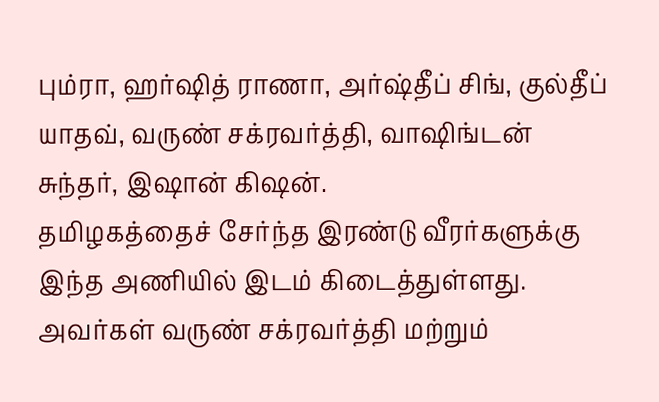பும்ரா, ஹர்ஷித் ராணா, அர்ஷ்தீப் சிங், குல்தீப் யாதவ், வருண் சக்ரவர்த்தி, வாஷிங்டன் சுந்தர், இஷான் கிஷன்.
தமிழகத்தைச் சேர்ந்த இரண்டு வீரர்களுக்கு இந்த அணியில் இடம் கிடைத்துள்ளது. அவர்கள் வருண் சக்ரவர்த்தி மற்றும்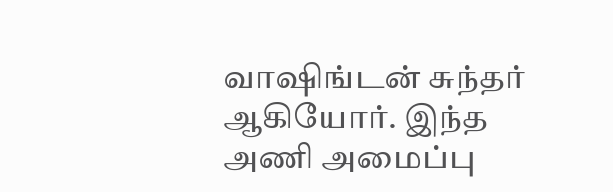வாஷிங்டன் சுந்தர் ஆகியோர். இந்த அணி அமைப்பு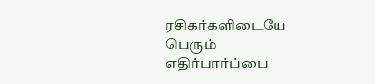ரசிகர்களிடையே பெரும் எதிர்பார்ப்பை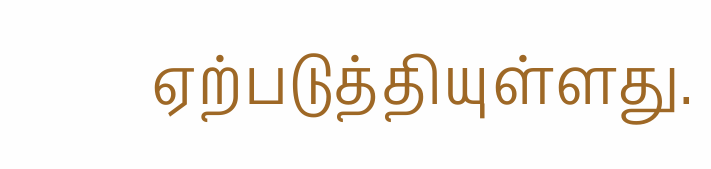ஏற்படுத்தியுள்ளது.